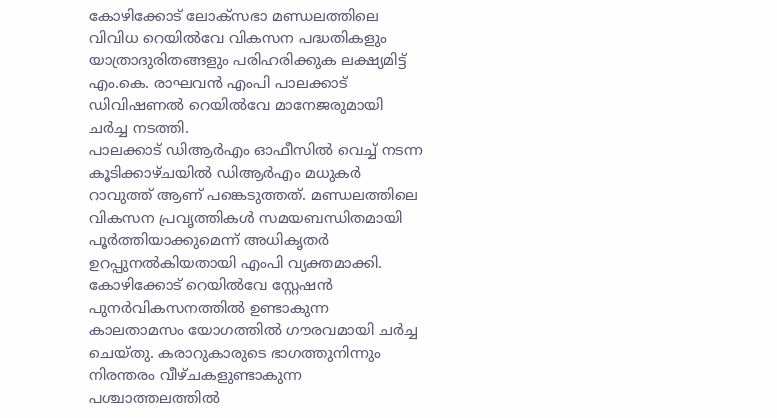കോഴിക്കോട് ലോക്സഭാ മണ്ഡലത്തിലെ വിവിധ റെയിൽവേ വികസന പദ്ധതികളും യാത്രാദുരിതങ്ങളും പരിഹരിക്കുക ലക്ഷ്യമിട്ട് എം.കെ. രാഘവൻ എംപി പാലക്കാട് ഡിവിഷണൽ റെയിൽവേ മാനേജരുമായി ചർച്ച നടത്തി.
പാലക്കാട് ഡിആർഎം ഓഫീസിൽ വെച്ച് നടന്ന കൂടിക്കാഴ്ചയിൽ ഡിആർഎം മധുകർ റാവുത്ത് ആണ് പങ്കെടുത്തത്. മണ്ഡലത്തിലെ വികസന പ്രവൃത്തികൾ സമയബന്ധിതമായി പൂർത്തിയാക്കുമെന്ന് അധികൃതർ ഉറപ്പുനൽകിയതായി എംപി വ്യക്തമാക്കി.
കോഴിക്കോട് റെയിൽവേ സ്റ്റേഷൻ പുനർവികസനത്തിൽ ഉണ്ടാകുന്ന കാലതാമസം യോഗത്തിൽ ഗൗരവമായി ചർച്ച ചെയ്തു. കരാറുകാരുടെ ഭാഗത്തുനിന്നും നിരന്തരം വീഴ്ചകളുണ്ടാകുന്ന പശ്ചാത്തലത്തിൽ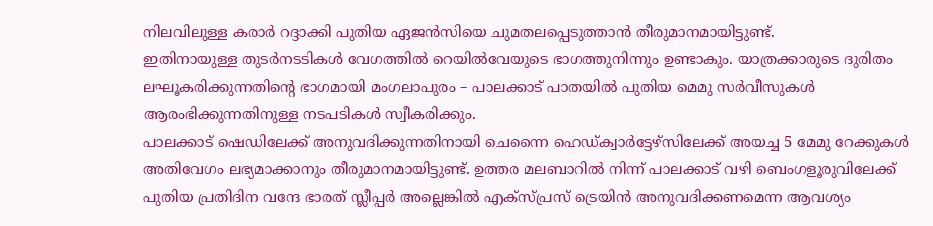നിലവിലുള്ള കരാർ റദ്ദാക്കി പുതിയ ഏജൻസിയെ ചുമതലപ്പെടുത്താൻ തീരുമാനമായിട്ടുണ്ട്.
ഇതിനായുള്ള തുടർനടടികൾ വേഗത്തിൽ റെയിൽവേയുടെ ഭാഗത്തുനിന്നും ഉണ്ടാകും. യാത്രക്കാരുടെ ദുരിതം ലഘൂകരിക്കുന്നതിന്റെ ഭാഗമായി മംഗലാപുരം – പാലക്കാട് പാതയിൽ പുതിയ മെമു സർവീസുകൾ ആരംഭിക്കുന്നതിനുള്ള നടപടികൾ സ്വീകരിക്കും.
പാലക്കാട് ഷെഡിലേക്ക് അനുവദിക്കുന്നതിനായി ചെന്നൈ ഹെഡ്ക്വാർട്ടേഴ്സിലേക്ക് അയച്ച 5 മേമു റേക്കുകൾ അതിവേഗം ലഭ്യമാക്കാനും തീരുമാനമായിട്ടുണ്ട്. ഉത്തര മലബാറിൽ നിന്ന് പാലക്കാട് വഴി ബെംഗളൂരുവിലേക്ക് പുതിയ പ്രതിദിന വന്ദേ ഭാരത് സ്ലീപ്പർ അല്ലെങ്കിൽ എക്സ്പ്രസ് ട്രെയിൻ അനുവദിക്കണമെന്ന ആവശ്യം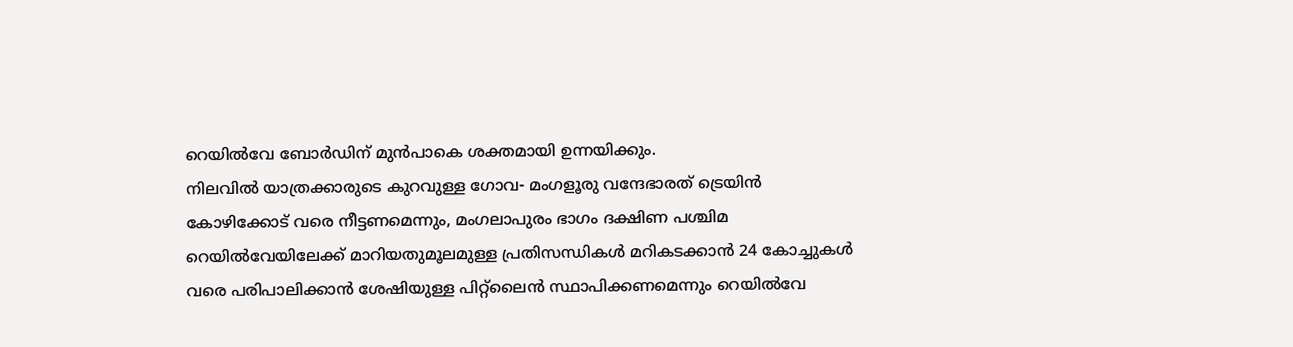റെയിൽവേ ബോർഡിന് മുൻപാകെ ശക്തമായി ഉന്നയിക്കും.
നിലവിൽ യാത്രക്കാരുടെ കുറവുള്ള ഗോവ- മംഗളൂരു വന്ദേഭാരത് ട്രെയിൻ കോഴിക്കോട് വരെ നീട്ടണമെന്നും, മംഗലാപുരം ഭാഗം ദക്ഷിണ പശ്ചിമ റെയിൽവേയിലേക്ക് മാറിയതുമൂലമുള്ള പ്രതിസന്ധികൾ മറികടക്കാൻ 24 കോച്ചുകൾ വരെ പരിപാലിക്കാൻ ശേഷിയുള്ള പിറ്റ്ലൈൻ സ്ഥാപിക്കണമെന്നും റെയിൽവേ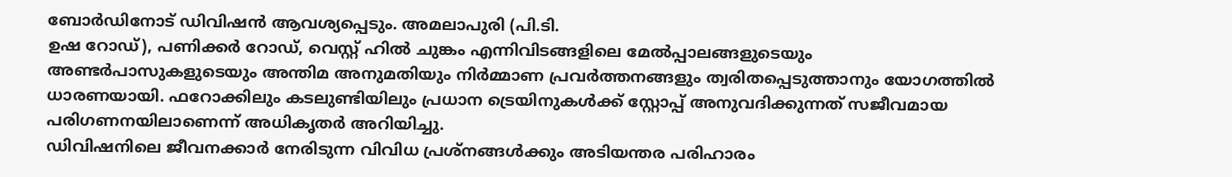ബോർഡിനോട് ഡിവിഷൻ ആവശ്യപ്പെടും. അമലാപുരി (പി.ടി.
ഉഷ റോഡ്), പണിക്കർ റോഡ്, വെസ്റ്റ് ഹിൽ ചുങ്കം എന്നിവിടങ്ങളിലെ മേൽപ്പാലങ്ങളുടെയും അണ്ടർപാസുകളുടെയും അന്തിമ അനുമതിയും നിർമ്മാണ പ്രവർത്തനങ്ങളും ത്വരിതപ്പെടുത്താനും യോഗത്തിൽ ധാരണയായി. ഫറോക്കിലും കടലുണ്ടിയിലും പ്രധാന ട്രെയിനുകൾക്ക് സ്റ്റോപ്പ് അനുവദിക്കുന്നത് സജീവമായ പരിഗണനയിലാണെന്ന് അധികൃതർ അറിയിച്ചു.
ഡിവിഷനിലെ ജീവനക്കാർ നേരിടുന്ന വിവിധ പ്രശ്നങ്ങൾക്കും അടിയന്തര പരിഹാരം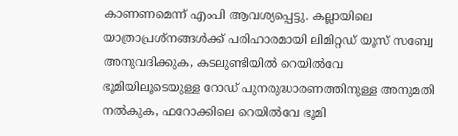കാണണമെന്ന് എംപി ആവശ്യപ്പെട്ടു. കല്ലായിലെ യാത്രാപ്രശ്നങ്ങൾക്ക് പരിഹാരമായി ലിമിറ്റഡ് യൂസ് സബ്വേ അനുവദിക്കുക, കടലുണ്ടിയിൽ റെയിൽവേ ഭൂമിയിലൂടെയുള്ള റോഡ് പുനരുദ്ധാരണത്തിനുള്ള അനുമതി നൽകുക, ഫറോക്കിലെ റെയിൽവേ ഭൂമി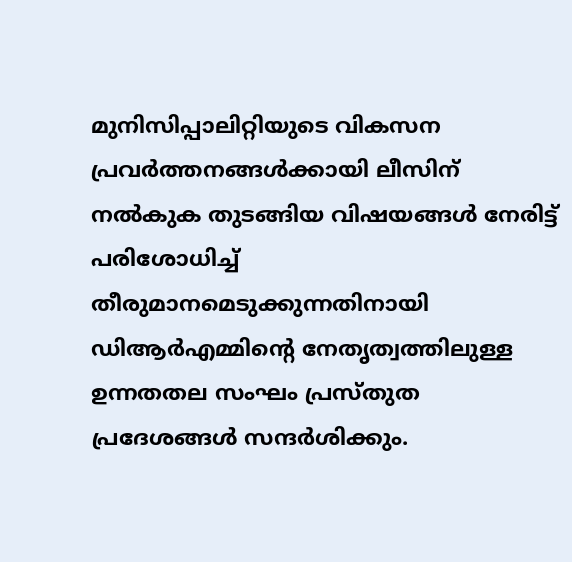മുനിസിപ്പാലിറ്റിയുടെ വികസന പ്രവർത്തനങ്ങൾക്കായി ലീസിന് നൽകുക തുടങ്ങിയ വിഷയങ്ങൾ നേരിട്ട് പരിശോധിച്ച് തീരുമാനമെടുക്കുന്നതിനായി ഡിആർഎമ്മിന്റെ നേതൃത്വത്തിലുള്ള ഉന്നതതല സംഘം പ്രസ്തുത പ്രദേശങ്ങൾ സന്ദർശിക്കും.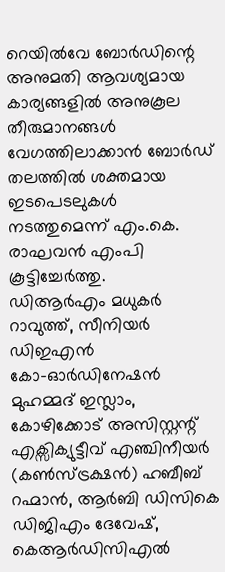റെയിൽവേ ബോർഡിന്റെ അനുമതി ആവശ്യമായ കാര്യങ്ങളിൽ അനുകൂല തീരുമാനങ്ങൾ വേഗത്തിലാക്കാൻ ബോർഡ് തലത്തിൽ ശക്തമായ ഇടപെടലുകൾ നടത്തുമെന്ന് എം.കെ. രാഘവൻ എംപി കൂട്ടിച്ചേർത്തു.
ഡിആർഎം മധുകർ റാവുത്ത്, സീനിയർ ഡിഇഎൻ കോ–ഓർഡിനേഷൻ മുഹമ്മദ് ഇസ്ലാം, കോഴിക്കോട് അസിസ്റ്റന്റ് എക്സിക്യുട്ടീവ് എഞ്ചിനീയർ (കൺസ്ട്രക്ഷൻ) ഹബീബ് റഹ്മാൻ, ആർബി ഡിസികെ ഡിജിഎം ദേവേഷ്, കെആർഡിസിഎൽ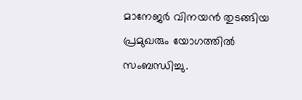മാനേജർ വിനയൻ തുടങ്ങിയ പ്രമുഖരും യോഗത്തിൽ സംബന്ധിച്ചു.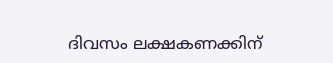ദിവസം ലക്ഷകണക്കിന്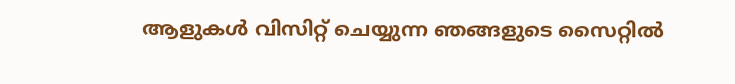ആളുകൾ വിസിറ്റ് ചെയ്യുന്ന ഞങ്ങളുടെ സൈറ്റിൽ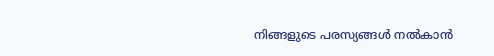നിങ്ങളുടെ പരസ്യങ്ങൾ നൽകാൻ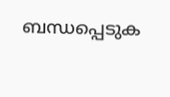ബന്ധപ്പെടുക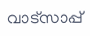വാട്സാപ്പ്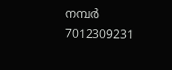നമ്പർ 7012309231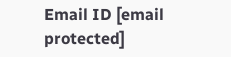Email ID [email protected]